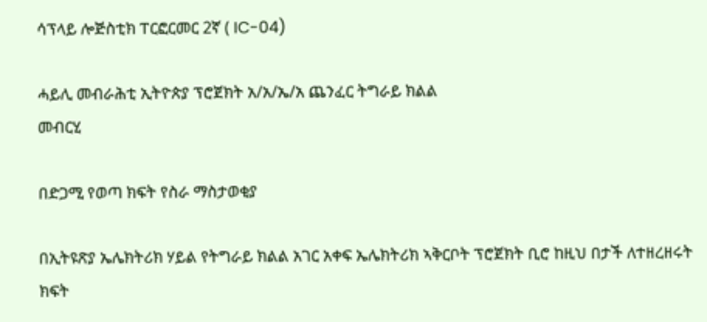ሳፕላይ ሎጅስቲክ ፐርፎርመር 2ኛ ( IC-04)

ሓይሊ መብራሕቲ ኢትዮጵያ ፕሮጀክት አ/አ/ኤ/አ ጨንፈር ትግራይ ክልል
መብርሂ

በድጋሚ የወጣ ክፍት የስራ ማስታወቂያ

በኢትዩጽያ ኤሌክትሪክ ሃይል የትግራይ ክልል አገር አቀፍ ኤሌክትሪክ ኣቅርቦት ፕሮጀክት ቢሮ ከዚህ በታች ለተዘረዘሩት ክፍት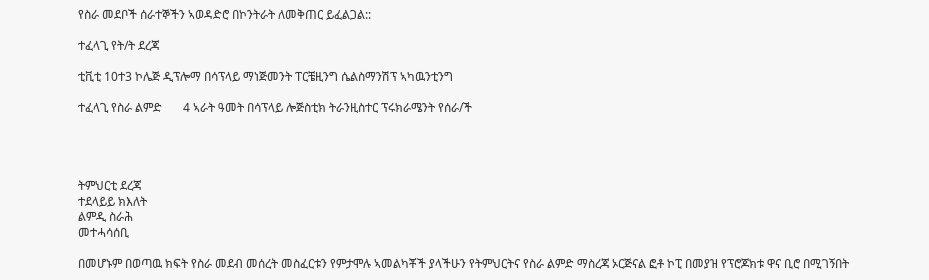የስራ መደቦች ሰራተኞችን ኣወዳድሮ በኮንትራት ለመቅጠር ይፈልጋል::

ተፈላጊ የት/ት ደረጃ

ቲቪቲ 10ተ3 ኮሌጅ ዲፕሎማ በሳፕላይ ማነጅመንት ፐርቼዚንግ ሴልስማንሽፕ ኣካዉንቲንግ

ተፈላጊ የስራ ልምድ       4 ኣራት ዓመት በሳፕላይ ሎጅስቲክ ትራንዚስተር ፕሩክራሜንት የሰራ/ች




ትምህርቲ ደረጃ
ተደላይይ ክእለት
ልምዲ ስራሕ
መተሓሳሰቢ

በመሆኑም በወጣዉ ክፍት የስራ መደብ መሰረት መስፈርቱን የምታሞሉ ኣመልካቾች ያላችሁን የትምህርትና የስራ ልምድ ማስረጃ ኦርጅናል ፎቶ ኮፒ በመያዝ የፕሮጆክቱ ዋና ቢሮ በሚገኝበት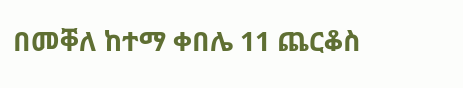በመቐለ ከተማ ቀበሌ 11 ጨርቆስ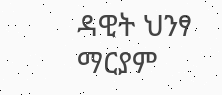ዳዊት ህንፃ ማርያም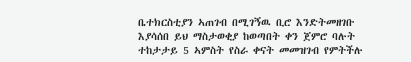ቤተክርስቲያን ኣጠገብ በሚገኝዉ ቢሮ እንድትመዘገቡ እያሳሰበ ይህ ማስታወቂያ ከወጣበት ቀን ጀምሮ ባሉት ተከታታይ 5 ኣምስት የስራ ቀናት መመዝገብ የምትችሉ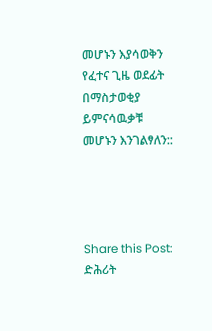መሆኑን እያሳወቅን የፈተና ጊዜ ወደፊት በማስታወቂያ ይምናሳዉቃቹ መሆኑን እንገልፃለን::




Share this Post:
ድሕሪት